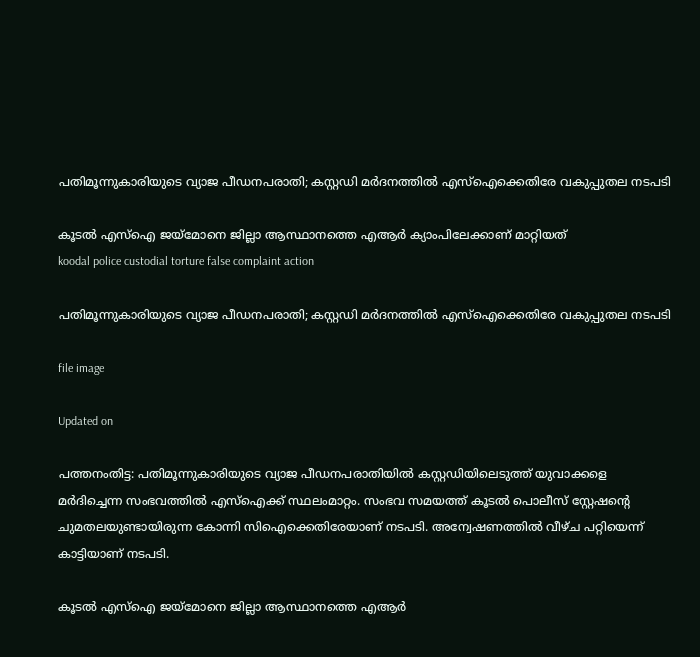പതിമൂന്നുകാരിയുടെ വ്യാജ പീഡനപരാതി; കസ്റ്റഡി മർദനത്തിൽ എസ്ഐക്കെതിരേ വകുപ്പുതല നടപടി

കൂടൽ എസ്ഐ ജയ്‌മോനെ ജില്ലാ ആസ്ഥാനത്തെ എആർ ക്യാംപിലേക്കാണ് മാറ്റിയത്
koodal police custodial torture false complaint action

പതിമൂന്നുകാരിയുടെ വ്യാജ പീഡനപരാതി; കസ്റ്റഡി മർദനത്തിൽ എസ്ഐക്കെതിരേ വകുപ്പുതല നടപടി

file image

Updated on

പത്തനംതിട്ട: പതിമൂന്നുകാരിയുടെ വ്യാജ പീഡനപരാതിയിൽ കസ്റ്റഡിയിലെടുത്ത് യുവാക്കളെ മർദിച്ചെന്ന സംഭവത്തിൽ എസ്ഐക്ക് സ്ഥലംമാറ്റം. സംഭവ സമയത്ത് കൂടൽ പൊലീസ് സ്റ്റേഷന്‍റെ ചുമതലയുണ്ടായിരുന്ന കോന്നി സിഐക്കെതിരേയാണ് നടപടി. അന്വേഷണത്തിൽ വീഴ്ച പറ്റിയെന്ന് കാട്ടിയാണ് നടപടി.

കൂടൽ എസ്ഐ ജയ്‌മോനെ ജില്ലാ ആസ്ഥാനത്തെ എആർ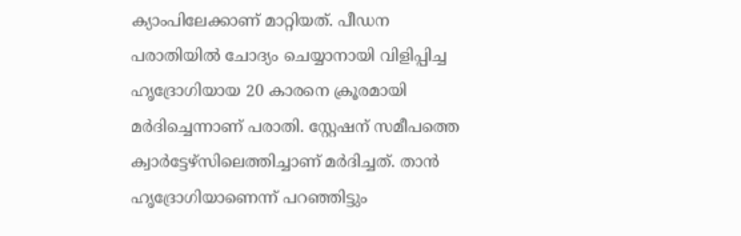ക്യാംപിലേക്കാണ് മാറ്റിയത്. പീഡന പരാതിയിൽ ചോദ്യം ചെയ്യാനായി വിളിപ്പിച്ച ഹൃദ്രോഗിയായ 20 കാരനെ ക്രൂരമായി മർദിച്ചെന്നാണ് പരാതി. സ്റ്റേഷന് സമീപത്തെ ക്വാർട്ടേഴ്സിലെത്തിച്ചാണ് മർദിച്ചത്. താൻ ഹൃദ്രോഗിയാണെന്ന് പറഞ്ഞിട്ടും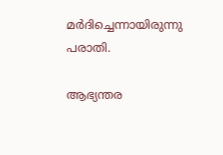മർദിച്ചെന്നായിരുന്നു പരാതി.

ആഭ്യന്തര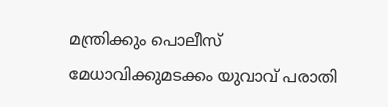മന്ത്രിക്കും പൊലീസ് മേധാവിക്കുമടക്കം യുവാവ് പരാതി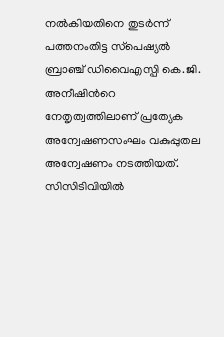നൽകിയതിനെ തുടർന്ന് പത്തനംതിട്ട സ്‌പെഷ്യൽ ബ്രാഞ്ച് ഡിവൈഎസ്പി കെ.ജി. അനീഷിന്‍റെ നേതൃത്വത്തിലാണ് പ്രത്യേക അന്വേഷണസംഘം വകുപ്പുതല അന്വേഷണം നടത്തിയത്. സിസിടിവിയിൽ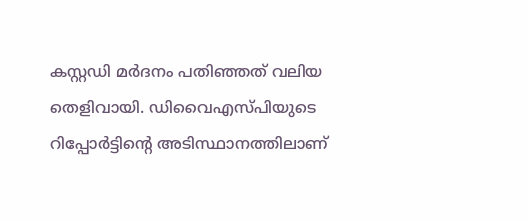കസ്റ്റഡി മർദനം പതിഞ്ഞത് വലിയ തെളിവായി. ഡിവൈഎസ്പിയുടെ റിപ്പോർട്ടിന്‍റെ അടിസ്ഥാനത്തിലാണ്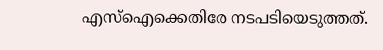എസ്ഐക്കെതിരേ നടപടിയെടുത്തത്.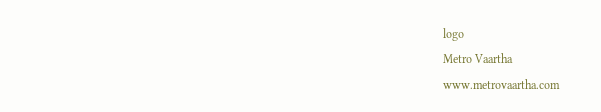logo
Metro Vaartha
www.metrovaartha.com